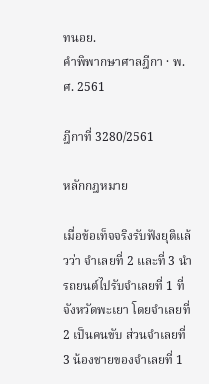ทนอย.
คำพิพากษาศาลฎีกา · พ.ศ. 2561

ฎีกาที่ 3280/2561

หลักกฎหมาย

เมื่อข้อเท็จจริงรับฟังยุติแล้วว่า จำเลยที่ 2 และที่ 3 นำรถยนต์ไปรับจำเลยที่ 1 ที่จังหวัดพะเยา โดยจำเลยที่ 2 เป็นคนขับ ส่วนจำเลยที่ 3 น้องชายของจำเลยที่ 1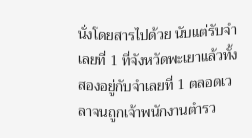นั่งโดยสารไปด้วย นับแต่รับจำเลยที่ 1 ที่จังหวัดพะเยาแล้วทั้งสองอยู่กับจำเลยที่ 1 ตลอดเวลาจนถูกเจ้าพนักงานตำรว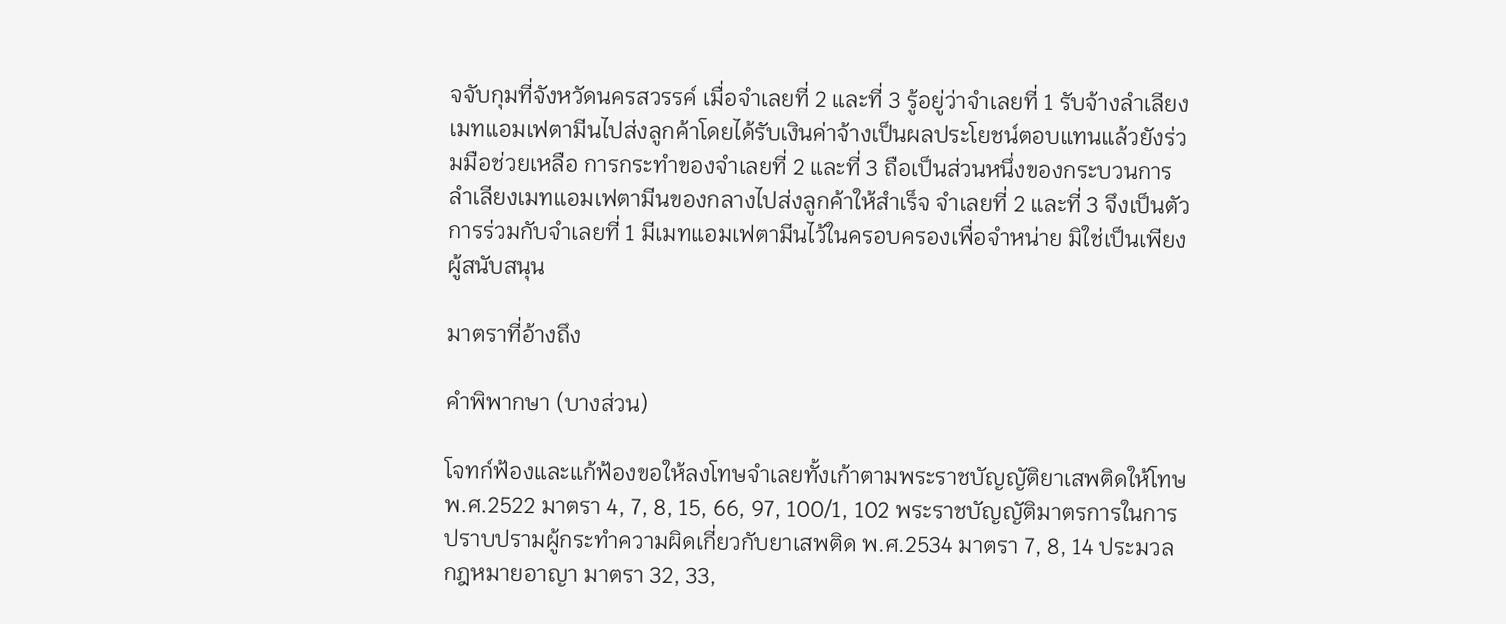จจับกุมที่จังหวัดนครสวรรค์ เมื่อจำเลยที่ 2 และที่ 3 รู้อยู่ว่าจำเลยที่ 1 รับจ้างลำเลียงเมทแอมเฟตามีนไปส่งลูกค้าโดยได้รับเงินค่าจ้างเป็นผลประโยชน์ตอบแทนแล้วยังร่วมมือช่วยเหลือ การกระทำของจำเลยที่ 2 และที่ 3 ถือเป็นส่วนหนึ่งของกระบวนการลำเลียงเมทแอมเฟตามีนของกลางไปส่งลูกค้าให้สำเร็จ จำเลยที่ 2 และที่ 3 จึงเป็นตัวการร่วมกับจำเลยที่ 1 มีเมทแอมเฟตามีนไว้ในครอบครองเพื่อจำหน่าย มิใช่เป็นเพียงผู้สนับสนุน

มาตราที่อ้างถึง

คำพิพากษา (บางส่วน)

โจทก์ฟ้องและแก้ฟ้องขอให้ลงโทษจำเลยทั้งเก้าตามพระราชบัญญัติยาเสพติดให้โทษ พ.ศ.2522 มาตรา 4, 7, 8, 15, 66, 97, 100/1, 102 พระราชบัญญัติมาตรการในการปราบปรามผู้กระทำความผิดเกี่ยวกับยาเสพติด พ.ศ.2534 มาตรา 7, 8, 14 ประมวลกฎหมายอาญา มาตรา 32, 33,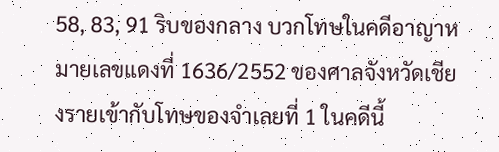58, 83, 91 ริบของกลาง บวกโทษในคดีอาญาหมายเลขแดงที่ 1636/2552 ของศาลจังหวัดเชียงรายเข้ากับโทษของจำเลยที่ 1 ในคดีนี้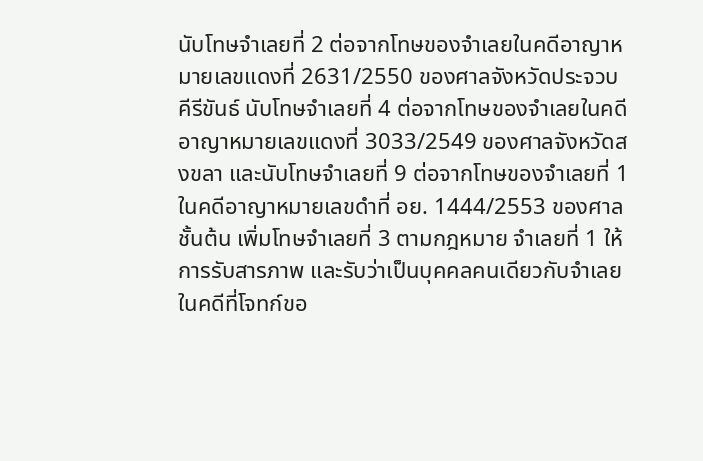นับโทษจำเลยที่ 2 ต่อจากโทษของจำเลยในคดีอาญาหมายเลขแดงที่ 2631/2550 ของศาลจังหวัดประจวบคีรีขันธ์ นับโทษจำเลยที่ 4 ต่อจากโทษของจำเลยในคดีอาญาหมายเลขแดงที่ 3033/2549 ของศาลจังหวัดสงขลา และนับโทษจำเลยที่ 9 ต่อจากโทษของจำเลยที่ 1 ในคดีอาญาหมายเลขดำที่ อย. 1444/2553 ของศาลชั้นต้น เพิ่มโทษจำเลยที่ 3 ตามกฎหมาย จำเลยที่ 1 ให้การรับสารภาพ และรับว่าเป็นบุคคลคนเดียวกับจำเลยในคดีที่โจทก์ขอ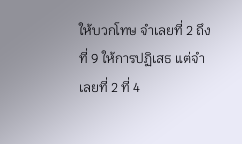ให้บวกโทษ จำเลยที่ 2 ถึงที่ 9 ให้การปฏิเสธ แต่จำเลยที่ 2 ที่ 4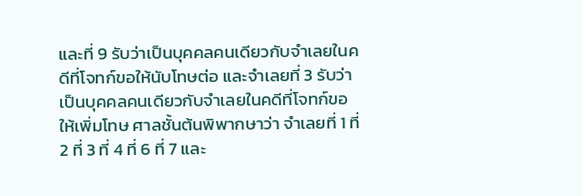และที่ 9 รับว่าเป็นบุคคลคนเดียวกับจำเลยในคดีที่โจทก์ขอให้นับโทษต่อ และจำเลยที่ 3 รับว่าเป็นบุคคลคนเดียวกับจำเลยในคดีที่โจทก์ขอให้เพิ่มโทษ ศาลชั้นต้นพิพากษาว่า จำเลยที่ 1 ที่ 2 ที่ 3 ที่ 4 ที่ 6 ที่ 7 และ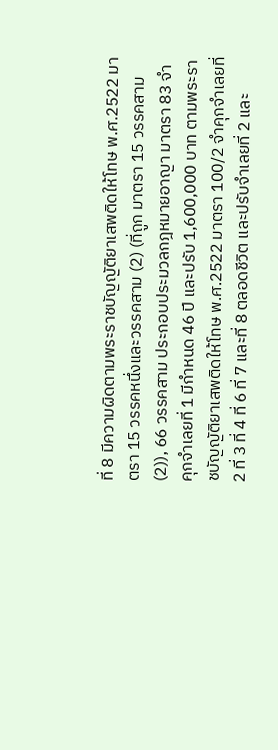ที่ 8 มีความผิดตามพระราชบัญญัติยาเสพติดให้โทษ พ.ศ.2522 มาตรา 15 วรรคหนึ่งและวรรคสาม (2) (ที่ถูก มาตรา 15 วรรคสาม (2)), 66 วรรคสาม ประกอบประมวลกฎหมายอาญา มาตรา 83 จำคุกจำเลยที่ 1 มีกำหนด 46 ปี และปรับ 1,600,000 บาท ตามพระราชบัญญัติยาเสพติดให้โทษ พ.ศ.2522 มาตรา 100/2 จำคุกจำเลยที่ 2 ที่ 3 ที่ 4 ที่ 6 ที่ 7 และที่ 8 ตลอดชีวิต และปรับจำเลยที่ 2 และ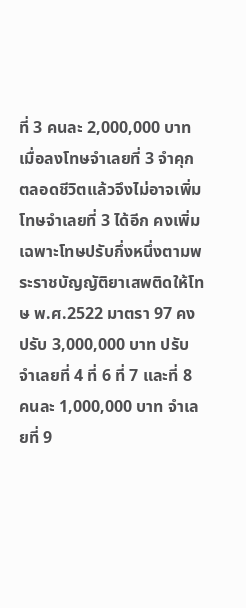ที่ 3 คนละ 2,000,000 บาท เมื่อลงโทษจำเลยที่ 3 จำคุกตลอดชีวิตแล้วจึงไม่อาจเพิ่มโทษจำเลยที่ 3 ได้อีก คงเพิ่มเฉพาะโทษปรับกึ่งหนึ่งตามพระราชบัญญัติยาเสพติดให้โทษ พ.ศ.2522 มาตรา 97 คงปรับ 3,000,000 บาท ปรับจำเลยที่ 4 ที่ 6 ที่ 7 และที่ 8 คนละ 1,000,000 บาท จำเลยที่ 9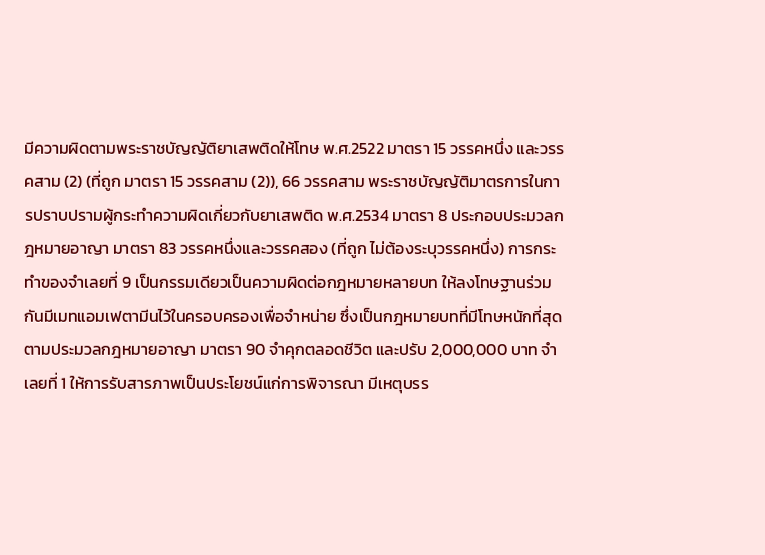มีความผิดตามพระราชบัญญัติยาเสพติดให้โทษ พ.ศ.2522 มาตรา 15 วรรคหนึ่ง และวรรคสาม (2) (ที่ถูก มาตรา 15 วรรคสาม (2)), 66 วรรคสาม พระราชบัญญัติมาตรการในการปราบปรามผู้กระทำความผิดเกี่ยวกับยาเสพติด พ.ศ.2534 มาตรา 8 ประกอบประมวลกฎหมายอาญา มาตรา 83 วรรคหนึ่งและวรรคสอง (ที่ถูก ไม่ต้องระบุวรรคหนึ่ง) การกระทำของจำเลยที่ 9 เป็นกรรมเดียวเป็นความผิดต่อกฎหมายหลายบท ให้ลงโทษฐานร่วมกันมีเมทแอมเฟตามีนไว้ในครอบครองเพื่อจำหน่าย ซึ่งเป็นกฎหมายบทที่มีโทษหนักที่สุดตามประมวลกฎหมายอาญา มาตรา 90 จำคุกตลอดชีวิต และปรับ 2,000,000 บาท จำเลยที่ 1 ให้การรับสารภาพเป็นประโยชน์แก่การพิจารณา มีเหตุบรร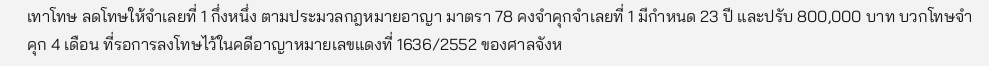เทาโทษ ลดโทษให้จำเลยที่ 1 กึ่งหนึ่ง ตามประมวลกฎหมายอาญา มาตรา 78 คงจำคุกจำเลยที่ 1 มีกำหนด 23 ปี และปรับ 800,000 บาท บวกโทษจำคุก 4 เดือน ที่รอการลงโทษไว้ในคดีอาญาหมายเลขแดงที่ 1636/2552 ของศาลจังห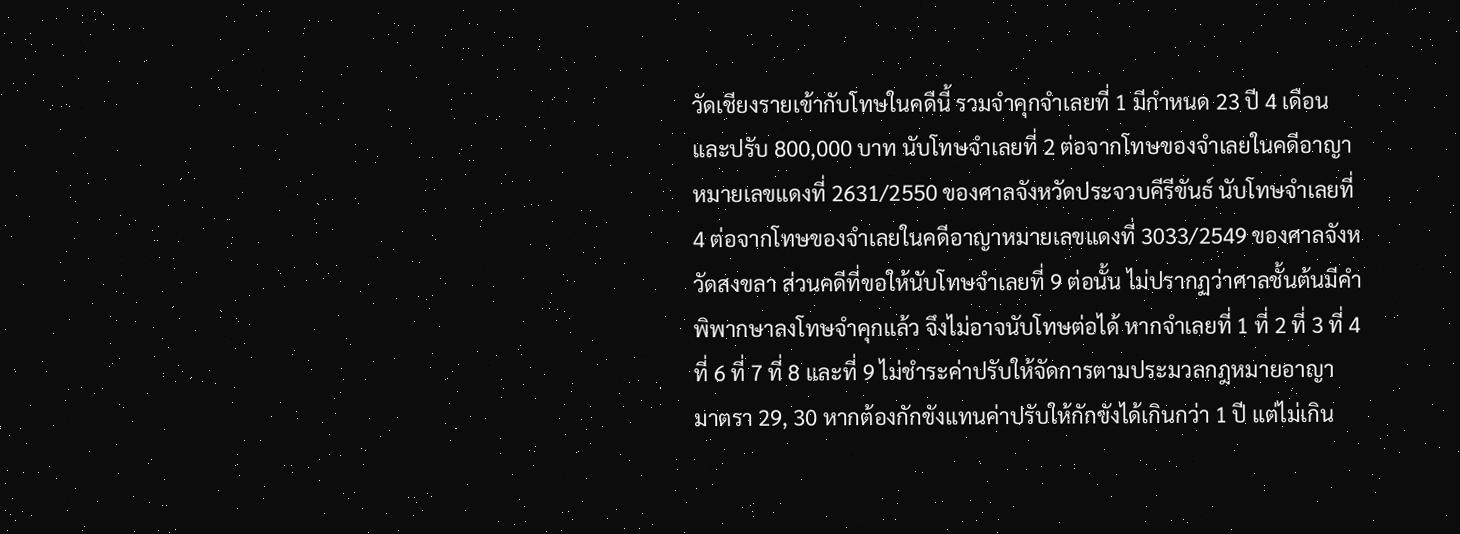วัดเชียงรายเข้ากับโทษในคดีนี้ รวมจำคุกจำเลยที่ 1 มีกำหนด 23 ปี 4 เดือน และปรับ 800,000 บาท นับโทษจำเลยที่ 2 ต่อจากโทษของจำเลยในคดีอาญาหมายเลขแดงที่ 2631/2550 ของศาลจังหวัดประจวบคีรีขันธ์ นับโทษจำเลยที่ 4 ต่อจากโทษของจำเลยในคดีอาญาหมายเลขแดงที่ 3033/2549 ของศาลจังหวัดสงขลา ส่วนคดีที่ขอให้นับโทษจำเลยที่ 9 ต่อนั้น ไม่ปรากฏว่าศาลชั้นต้นมีคำพิพากษาลงโทษจำคุกแล้ว จึงไม่อาจนับโทษต่อได้ หากจำเลยที่ 1 ที่ 2 ที่ 3 ที่ 4 ที่ 6 ที่ 7 ที่ 8 และที่ 9 ไม่ชำระค่าปรับให้จัดการตามประมวลกฎหมายอาญา มาตรา 29, 30 หากต้องกักขังแทนค่าปรับให้กักขังได้เกินกว่า 1 ปี แต่ไม่เกิน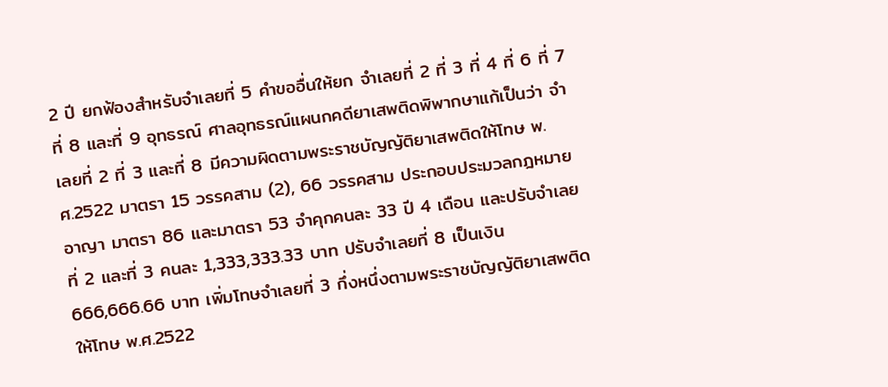2 ปี ยกฟ้องสำหรับจำเลยที่ 5 คำขออื่นให้ยก จำเลยที่ 2 ที่ 3 ที่ 4 ที่ 6 ที่ 7 ที่ 8 และที่ 9 อุทธรณ์ ศาลอุทธรณ์แผนกคดียาเสพติดพิพากษาแก้เป็นว่า จำเลยที่ 2 ที่ 3 และที่ 8 มีความผิดตามพระราชบัญญัติยาเสพติดให้โทษ พ.ศ.2522 มาตรา 15 วรรคสาม (2), 66 วรรคสาม ประกอบประมวลกฎหมายอาญา มาตรา 86 และมาตรา 53 จำคุกคนละ 33 ปี 4 เดือน และปรับจำเลยที่ 2 และที่ 3 คนละ 1,333,333.33 บาท ปรับจำเลยที่ 8 เป็นเงิน 666,666.66 บาท เพิ่มโทษจำเลยที่ 3 กึ่งหนึ่งตามพระราชบัญญัติยาเสพติดให้โทษ พ.ศ.2522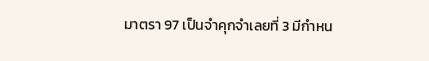มาตรา 97 เป็นจำคุกจำเลยที่ 3 มีกำหน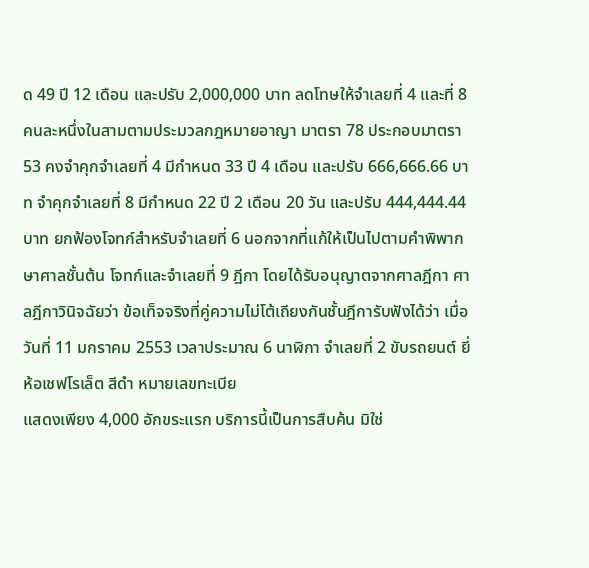ด 49 ปี 12 เดือน และปรับ 2,000,000 บาท ลดโทษให้จำเลยที่ 4 และที่ 8 คนละหนึ่งในสามตามประมวลกฎหมายอาญา มาตรา 78 ประกอบมาตรา 53 คงจำคุกจำเลยที่ 4 มีกำหนด 33 ปี 4 เดือน และปรับ 666,666.66 บาท จำคุกจำเลยที่ 8 มีกำหนด 22 ปี 2 เดือน 20 วัน และปรับ 444,444.44 บาท ยกฟ้องโจทก์สำหรับจำเลยที่ 6 นอกจากที่แก้ให้เป็นไปตามคำพิพากษาศาลชั้นต้น โจทก์และจำเลยที่ 9 ฎีกา โดยได้รับอนุญาตจากศาลฎีกา ศาลฎีกาวินิจฉัยว่า ข้อเท็จจริงที่คู่ความไม่โต้เถียงกันชั้นฎีการับฟังได้ว่า เมื่อวันที่ 11 มกราคม 2553 เวลาประมาณ 6 นาฬิกา จำเลยที่ 2 ขับรถยนต์ ยี่ห้อเชฟโรเล็ต สีดำ หมายเลขทะเบีย
แสดงเพียง 4,000 อักขระแรก บริการนี้เป็นการสืบค้น มิใช่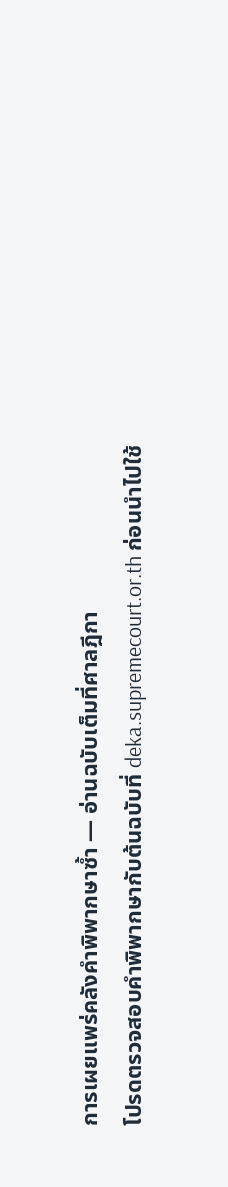การเผยแพร่คลังคำพิพากษาซ้ำ — อ่านฉบับเต็มที่ศาลฎีกา
โปรดตรวจสอบคำพิพากษากับต้นฉบับที่ deka.supremecourt.or.th ก่อนนำไปใช้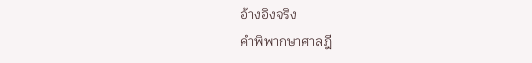อ้างอิงจริง
คำพิพากษาศาลฎี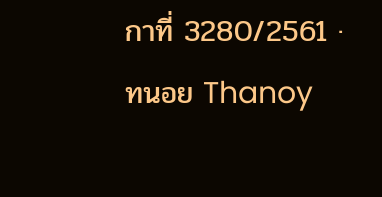กาที่ 3280/2561 · ทนอย Thanoy